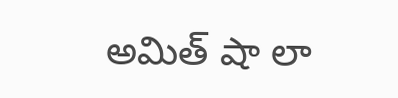అమిత్ షా లా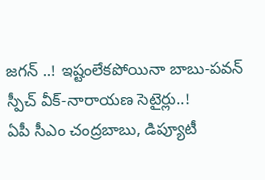జగన్ ..! ఇష్టంలేకపోయినా బాబు-పవన్ స్పీచ్ వీక్-నారాయణ సెటైర్లు..!
ఏపీ సీఎం చంద్రబాబు, డిప్యూటీ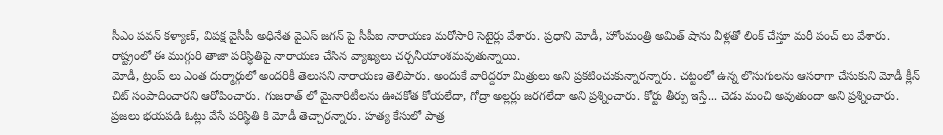సీఎం పవన్ కళ్యాణ్, విపక్ష వైసీపీ అధినేత వైఎస్ జగన్ పై సీపీఐ నారాయణ మరోసారి సెటైర్లు వేశారు. ప్రధాని మోడీ, హోంమంత్రి అమిత్ షాను వీళ్లతో లింక్ చేస్తూ మరీ పంచ్ లు వేశారు. రాష్ట్రంలో ఈ ముగ్గురి తాజా పరిస్ధితిపై నారాయణ చేసిన వ్యాఖ్యలు చర్చనీయాంశమవుతున్నాయి.
మోడీ, ట్రంప్ లు ఎంత దుర్మార్గులో అందరికీ తెలుసని నారాయణ తెలిపారు. అందుకే వారిద్దరూ మిత్రులు అని ప్రకటించుకున్నారన్నారు. చట్టంలో ఉన్న లొసుగులను ఆసరాగా చేసుకుని మోడీ క్లీన్ చిట్ సంపాదించారని ఆరోపించారు. గుజరాత్ లో మైనారిటీలను ఊచకోత కోయలేదా, గోద్రా అల్లర్లు జరగలేదా అని ప్రశ్నించారు. కోర్టు తీర్పు ఇస్తే... చెడు మంచి అవుతుందా అని ప్రశ్నించారు. ప్రజలు భయపడి ఓట్లు వేసే పరిస్థితి కి మోడీ తెచ్చారన్నారు. హత్య కేసులో పాత్ర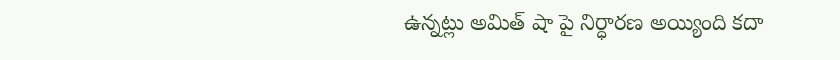ఉన్నట్లు అమిత్ షా పై నిర్ధారణ అయ్యింది కదా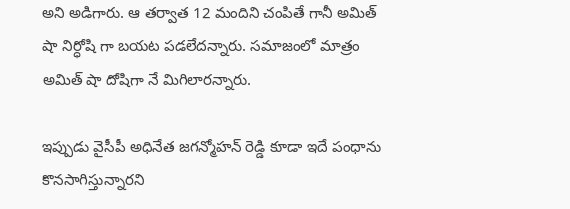అని అడిగారు. ఆ తర్వాత 12 మందిని చంపితే గానీ అమిత్ షా నిర్ధోషి గా బయట పడలేదన్నారు. సమాజంలో మాత్రం అమిత్ షా దోషిగా నే మిగిలారన్నారు.

ఇప్పుడు వైసీపీ అధినేత జగన్మోహన్ రెడ్డి కూడా ఇదే పంధాను కొనసాగిస్తున్నారని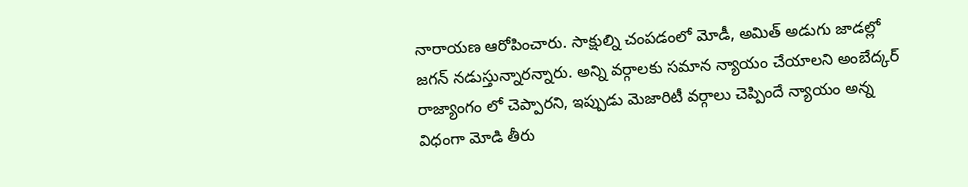నారాయణ ఆరోపించారు. సాక్షుల్ని చంపడంలో మోడీ, అమిత్ అడుగు జాడల్లో జగన్ నడుస్తున్నారన్నారు. అన్ని వర్గాలకు సమాన న్యాయం చేయాలని అంబేద్కర్ రాజ్యాంగం లో చెప్పారని, ఇప్పుడు మెజారిటీ వర్గాలు చెప్పిందే న్యాయం అన్న విధంగా మోడి తీరు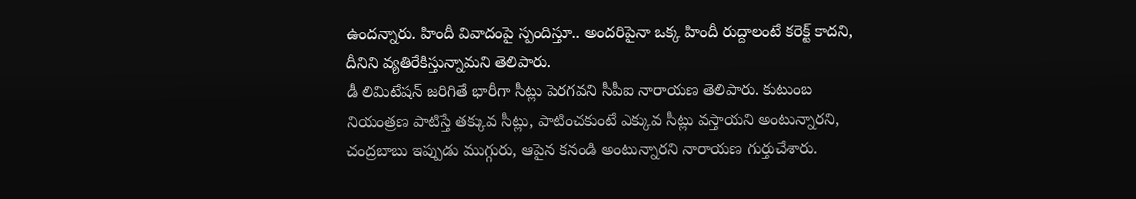ఉందన్నారు. హిందీ వివాదంపై స్పందిస్తూ.. అందరిపైనా ఒక్క హిందీ రుద్దాలంటే కరెక్ట్ కాదని, దీనిని వ్యతిరేకిస్తున్నామని తెలిపారు.
డీ లిమిటేషన్ జరిగితే భారీగా సీట్లు పెరగవని సీపీఐ నారాయణ తెలిపారు. కుటుంబ నియంత్రణ పాటిస్తే తక్కువ సీట్లు, పాటించకుంటే ఎక్కువ సీట్లు వస్తాయని అంటున్నారని, చంద్రబాబు ఇప్పుడు ముగ్గురు, ఆపైన కనండి అంటున్నారని నారాయణ గుర్తుచేశారు.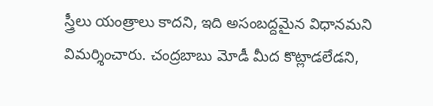స్త్రీలు యంత్రాలు కాదని, ఇది అసంబద్దమైన విధానమని విమర్శించారు. చంద్రబాబు మోడీ మీద కొట్లాడలేడని,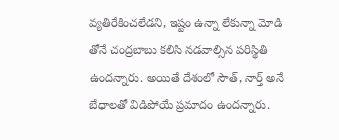వ్యతిరేకించలేడని, ఇష్టం ఉన్నా లేకున్నా మోడి తోనే చంద్రబాబు కలిసి నడవాల్సిన పరిస్థితి ఉందన్నారు. అయితే దేశంలో సౌత్, నార్త్ అనే బేధాలతో విడిపోయే ప్రమాదం ఉందన్నారు.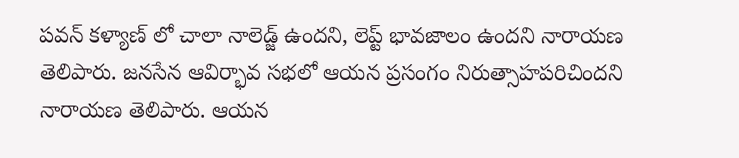పవన్ కళ్యాణ్ లో చాలా నాలెడ్జ్ ఉందని, లెప్ట్ భావజాలం ఉందని నారాయణ తెలిపారు. జనసేన ఆవిర్భావ సభలో ఆయన ప్రసంగం నిరుత్సాహపరిచిందని నారాయణ తెలిపారు. ఆయన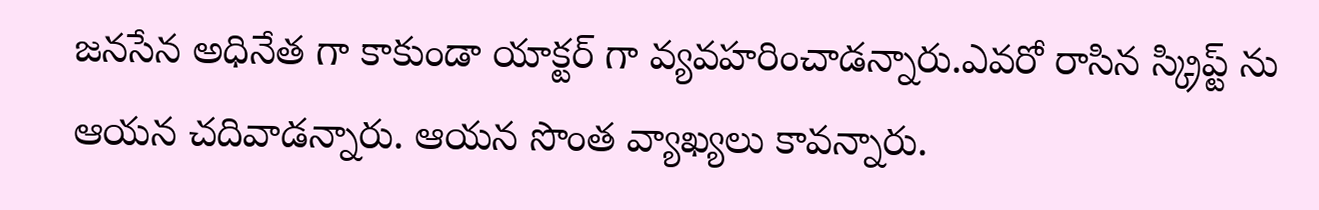జనసేన అధినేత గా కాకుండా యాక్టర్ గా వ్యవహరించాడన్నారు.ఎవరో రాసిన స్క్రిప్ట్ ను ఆయన చదివాడన్నారు. ఆయన సొంత వ్యాఖ్యలు కావన్నారు.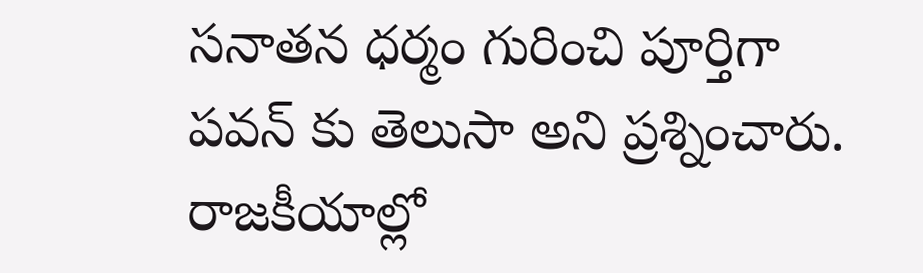సనాతన ధర్మం గురించి పూర్తిగా పవన్ కు తెలుసా అని ప్రశ్నించారు. రాజకీయాల్లో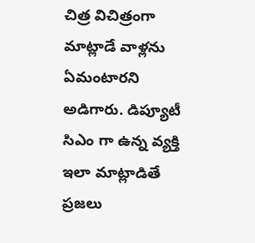చిత్ర విచిత్రంగా మాట్లాడే వాళ్లను ఏమంటారని అడిగారు. డిప్యూటీ సిఎం గా ఉన్న వ్యక్తి ఇలా మాట్లాడితే ప్రజలు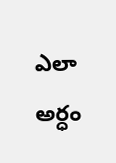ఎలా అర్ధం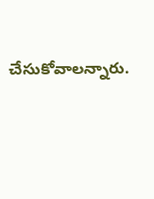చేసుకోవాలన్నారు.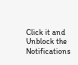Click it and Unblock the Notifications